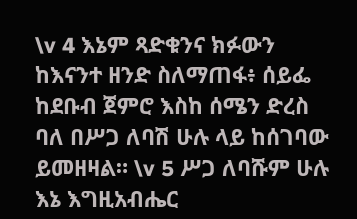\v 4 እኔም ጻድቁንና ክፉውን ከእናንተ ዘንድ ስለማጠፋ፥ ሰይፌ ከደቡብ ጀምሮ እስከ ሰሜን ድረስ ባለ በሥጋ ለባሽ ሁሉ ላይ ከሰገባው ይመዘዛል። \v 5 ሥጋ ለባሹም ሁሉ እኔ እግዚአብሔር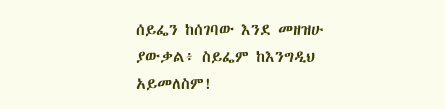ሰይፌን ከሰገባው እንደ መዘዝሁ ያውቃል፥ ስይፌም ከእንግዲህ አይመለስም!